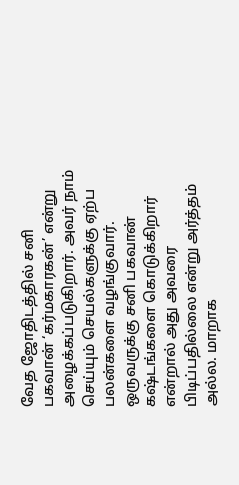வேத ஜோதிடத்தில் சனி பகவான் ‘கர்மகாரகன்’ என்று அழைக்கப்படுகிறார். அவர் நாம் செய்யும் செயல்களுக்கு ஏற்ப பலன்களை வழங்குவார். ஒருவருக்கு சனி பகவான் கஷ்டங்களை கொடுக்கிறார் என்றால் அது அவரை பிடிப்பதில்லை என்று அர்த்தம் அல்ல. மாறாக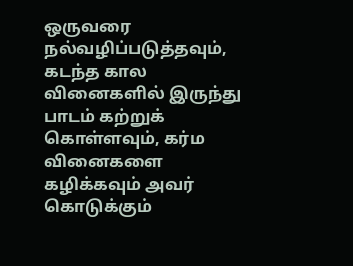ஒருவரை நல்வழிப்படுத்தவும், கடந்த கால வினைகளில் இருந்து பாடம் கற்றுக் கொள்ளவும், கர்ம வினைகளை கழிக்கவும் அவர் கொடுக்கும்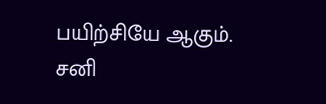பயிற்சியே ஆகும்.
சனி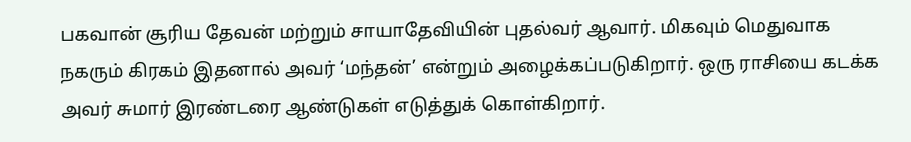பகவான் சூரிய தேவன் மற்றும் சாயாதேவியின் புதல்வர் ஆவார். மிகவும் மெதுவாக நகரும் கிரகம் இதனால் அவர் ‘மந்தன்’ என்றும் அழைக்கப்படுகிறார். ஒரு ராசியை கடக்க அவர் சுமார் இரண்டரை ஆண்டுகள் எடுத்துக் கொள்கிறார்.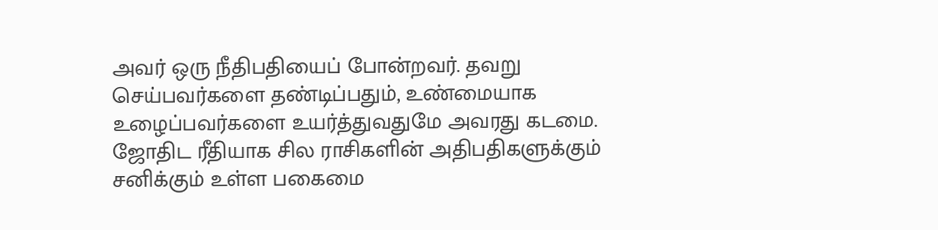அவர் ஒரு நீதிபதியைப் போன்றவர். தவறு செய்பவர்களை தண்டிப்பதும், உண்மையாக உழைப்பவர்களை உயர்த்துவதுமே அவரது கடமை. ஜோதிட ரீதியாக சில ராசிகளின் அதிபதிகளுக்கும் சனிக்கும் உள்ள பகைமை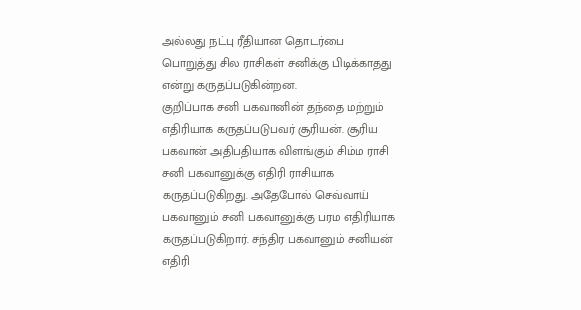அல்லது நட்பு ரீதியான தொடர்பை பொறுத்து சில ராசிகள் சனிக்கு பிடிக்காதது என்று கருதப்படுகின்றன.
குறிப்பாக சனி பகவானின் தந்தை மற்றும் எதிரியாக கருதப்படுபவர் சூரியன். சூரிய பகவான் அதிபதியாக விளங்கும் சிம்ம ராசி சனி பகவானுக்கு எதிரி ராசியாக கருதப்படுகிறது. அதேபோல் செவ்வாய் பகவானும் சனி பகவானுக்கு பரம எதிரியாக கருதப்படுகிறார். சந்திர பகவானும் சனியன் எதிரி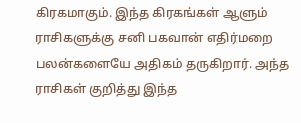கிரகமாகும். இந்த கிரகங்கள் ஆளும் ராசிகளுக்கு சனி பகவான் எதிர்மறை பலன்களையே அதிகம் தருகிறார். அந்த ராசிகள் குறித்து இந்த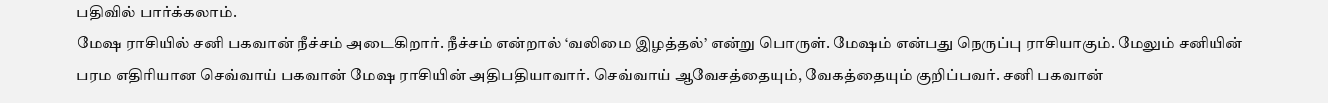பதிவில் பார்க்கலாம்.
மேஷ ராசியில் சனி பகவான் நீச்சம் அடைகிறார். நீச்சம் என்றால் ‘வலிமை இழத்தல்’ என்று பொருள். மேஷம் என்பது நெருப்பு ராசியாகும். மேலும் சனியின் பரம எதிரியான செவ்வாய் பகவான் மேஷ ராசியின் அதிபதியாவார். செவ்வாய் ஆவேசத்தையும், வேகத்தையும் குறிப்பவர். சனி பகவான்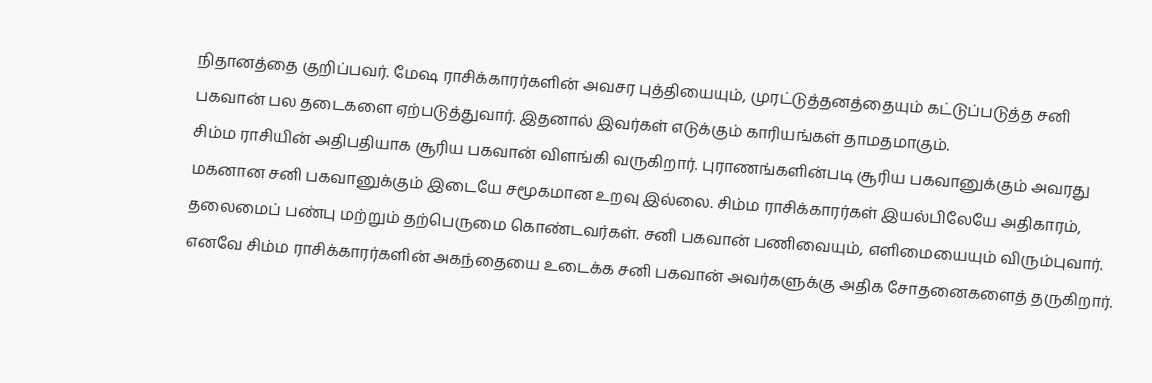நிதானத்தை குறிப்பவர். மேஷ ராசிக்காரர்களின் அவசர புத்தியையும், முரட்டுத்தனத்தையும் கட்டுப்படுத்த சனி பகவான் பல தடைகளை ஏற்படுத்துவார். இதனால் இவர்கள் எடுக்கும் காரியங்கள் தாமதமாகும்.
சிம்ம ராசியின் அதிபதியாக சூரிய பகவான் விளங்கி வருகிறார். புராணங்களின்படி சூரிய பகவானுக்கும் அவரது மகனான சனி பகவானுக்கும் இடையே சமூகமான உறவு இல்லை. சிம்ம ராசிக்காரர்கள் இயல்பிலேயே அதிகாரம், தலைமைப் பண்பு மற்றும் தற்பெருமை கொண்டவர்கள். சனி பகவான் பணிவையும், எளிமையையும் விரும்புவார். எனவே சிம்ம ராசிக்காரர்களின் அகந்தையை உடைக்க சனி பகவான் அவர்களுக்கு அதிக சோதனைகளைத் தருகிறார்.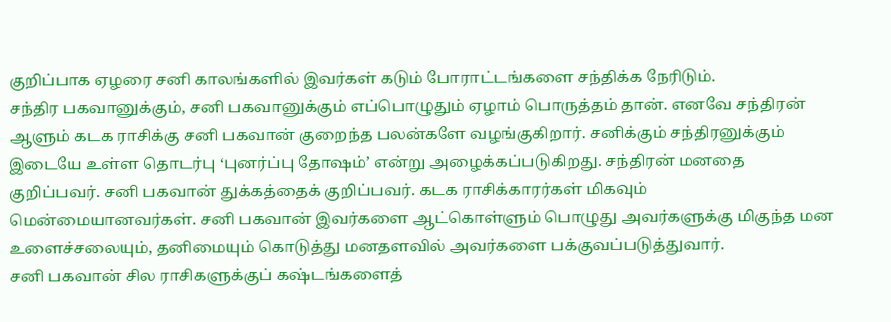குறிப்பாக ஏழரை சனி காலங்களில் இவர்கள் கடும் போராட்டங்களை சந்திக்க நேரிடும்.
சந்திர பகவானுக்கும், சனி பகவானுக்கும் எப்பொழுதும் ஏழாம் பொருத்தம் தான். எனவே சந்திரன் ஆளும் கடக ராசிக்கு சனி பகவான் குறைந்த பலன்களே வழங்குகிறார். சனிக்கும் சந்திரனுக்கும் இடையே உள்ள தொடர்பு ‘புனர்ப்பு தோஷம்’ என்று அழைக்கப்படுகிறது. சந்திரன் மனதை குறிப்பவர். சனி பகவான் துக்கத்தைக் குறிப்பவர். கடக ராசிக்காரர்கள் மிகவும் மென்மையானவர்கள். சனி பகவான் இவர்களை ஆட்கொள்ளும் பொழுது அவர்களுக்கு மிகுந்த மன உளைச்சலையும், தனிமையும் கொடுத்து மனதளவில் அவர்களை பக்குவப்படுத்துவார்.
சனி பகவான் சில ராசிகளுக்குப் கஷ்டங்களைத்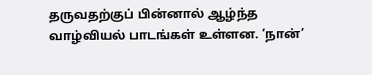தருவதற்குப் பின்னால் ஆழ்ந்த வாழ்வியல் பாடங்கள் உள்ளன. ‘நான்’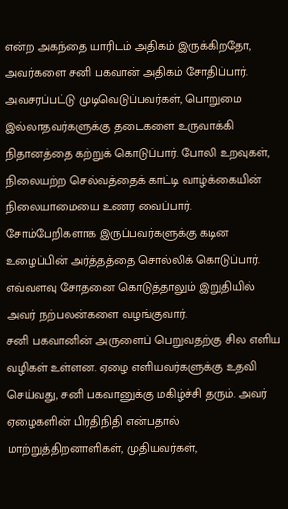என்ற அகந்தை யாரிடம் அதிகம் இருக்கிறதோ, அவர்களை சனி பகவான் அதிகம் சோதிப்பார். அவசரப்பட்டு முடிவெடுப்பவர்கள், பொறுமை இல்லாதவர்களுக்கு தடைகளை உருவாக்கி நிதானத்தை கற்றுக் கொடுப்பார். போலி உறவுகள், நிலையற்ற செல்வத்தைக் காட்டி வாழ்க்கையின் நிலையாமையை உணர வைப்பார். சோம்பேறிகளாக இருப்பவர்களுக்கு கடின உழைப்பின் அர்த்தத்தை சொல்லிக் கொடுப்பார். எவ்வளவு சோதனை கொடுத்தாலும் இறுதியில் அவர் நற்பலன்களை வழங்குவார்.
சனி பகவானின் அருளைப் பெறுவதற்கு சில எளிய வழிகள் உள்ளன. ஏழை எளியவர்களுக்கு உதவி செய்வது, சனி பகவானுக்கு மகிழ்ச்சி தரும். அவர் ஏழைகளின் பிரதிநிதி என்பதால் மாற்றுத்திறனாளிகள், முதியவர்கள்,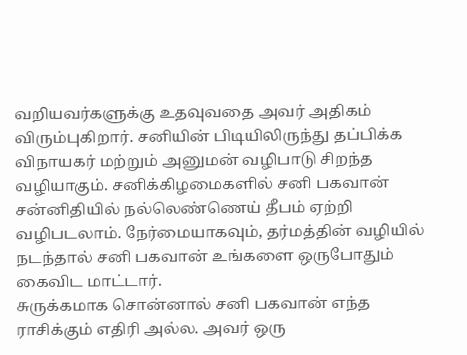வறியவர்களுக்கு உதவுவதை அவர் அதிகம் விரும்புகிறார். சனியின் பிடியிலிருந்து தப்பிக்க விநாயகர் மற்றும் அனுமன் வழிபாடு சிறந்த வழியாகும். சனிக்கிழமைகளில் சனி பகவான் சன்னிதியில் நல்லெண்ணெய் தீபம் ஏற்றி வழிபடலாம். நேர்மையாகவும், தர்மத்தின் வழியில் நடந்தால் சனி பகவான் உங்களை ஒருபோதும் கைவிட மாட்டார்.
சுருக்கமாக சொன்னால் சனி பகவான் எந்த ராசிக்கும் எதிரி அல்ல. அவர் ஒரு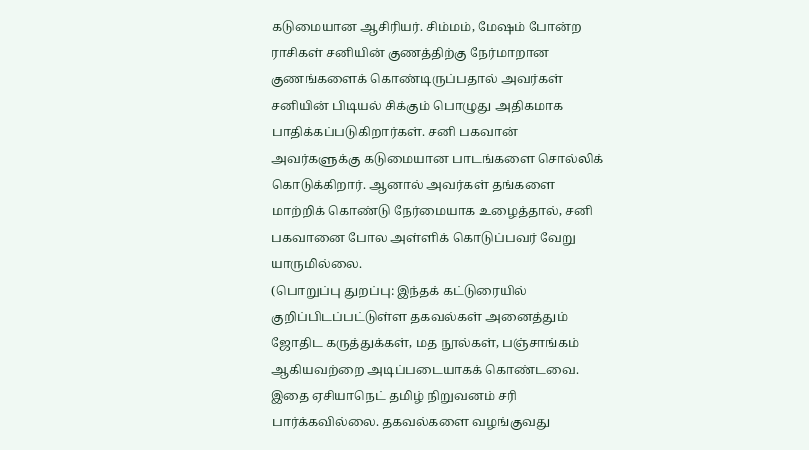கடுமையான ஆசிரியர். சிம்மம், மேஷம் போன்ற ராசிகள் சனியின் குணத்திற்கு நேர்மாறான குணங்களைக் கொண்டிருப்பதால் அவர்கள் சனியின் பிடியல் சிக்கும் பொழுது அதிகமாக பாதிக்கப்படுகிறார்கள். சனி பகவான் அவர்களுக்கு கடுமையான பாடங்களை சொல்லிக் கொடுக்கிறார். ஆனால் அவர்கள் தங்களை மாற்றிக் கொண்டு நேர்மையாக உழைத்தால், சனி பகவானை போல அள்ளிக் கொடுப்பவர் வேறு யாருமில்லை.
(பொறுப்பு துறப்பு: இந்தக் கட்டுரையில் குறிப்பிடப்பட்டுள்ள தகவல்கள் அனைத்தும் ஜோதிட கருத்துக்கள், மத நூல்கள், பஞ்சாங்கம் ஆகியவற்றை அடிப்படையாகக் கொண்டவை. இதை ஏசியாநெட் தமிழ் நிறுவனம் சரி பார்க்கவில்லை. தகவல்களை வழங்குவது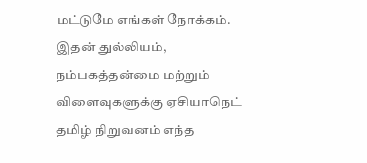மட்டுமே எங்கள் நோக்கம். இதன் துல்லியம், நம்பகத்தன்மை மற்றும் விளைவுகளுக்கு ஏசியாநெட் தமிழ் நிறுவனம் எந்த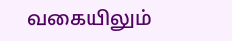வகையிலும்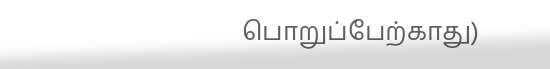பொறுப்பேற்காது)